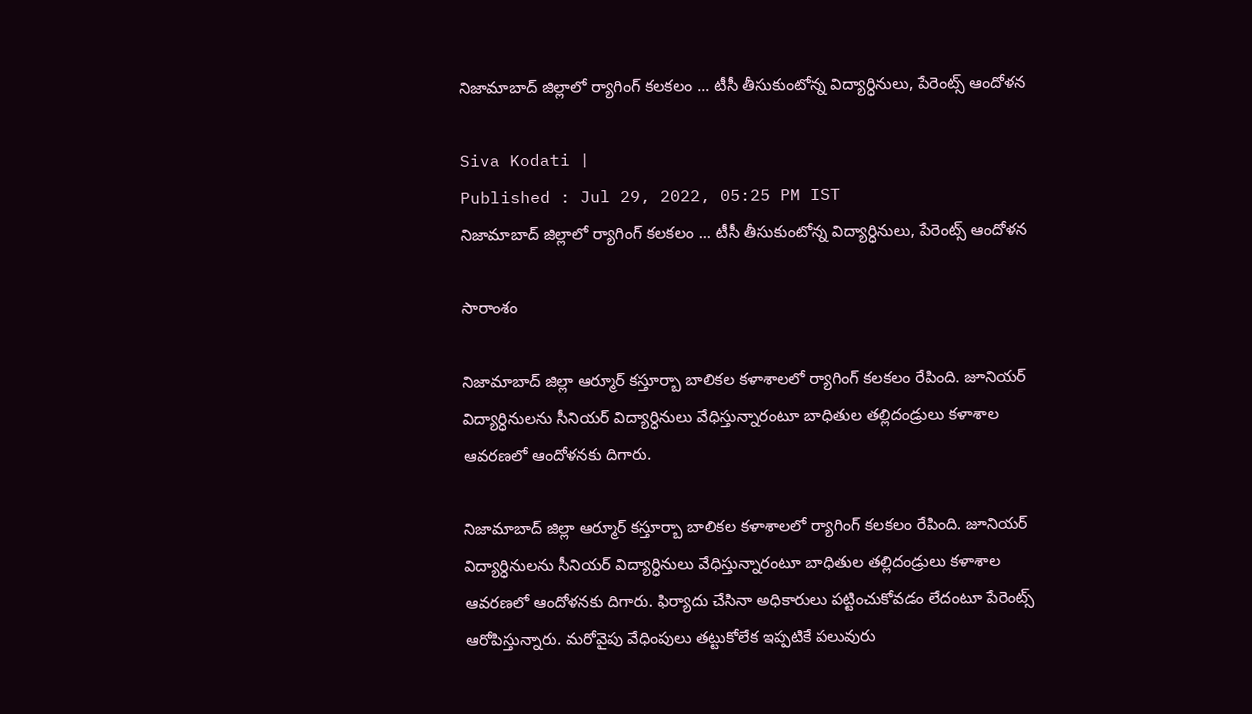నిజామాబాద్ జిల్లాలో ర్యాగింగ్ కలకలం ... టీసీ తీసుకుంటోన్న విద్యార్ధినులు, పేరెంట్స్ ఆందోళన

Siva Kodati |
Published : Jul 29, 2022, 05:25 PM IST
నిజామాబాద్ జిల్లాలో ర్యాగింగ్ కలకలం ... టీసీ తీసుకుంటోన్న విద్యార్ధినులు, పేరెంట్స్ ఆందోళన

సారాంశం

నిజామాబాద్ జిల్లా ఆర్మూర్ కస్తూర్బా బాలికల కళాశాలలో ర్యాగింగ్ కలకలం రేపింది. జూనియర్ విద్యార్ధినులను సీనియర్ విద్యార్ధినులు వేధిస్తున్నారంటూ బాధితుల తల్లిదండ్రులు కళాశాల ఆవరణలో ఆందోళనకు దిగారు.

నిజామాబాద్ జిల్లా ఆర్మూర్ కస్తూర్బా బాలికల కళాశాలలో ర్యాగింగ్ కలకలం రేపింది. జూనియర్ విద్యార్ధినులను సీనియర్ విద్యార్ధినులు వేధిస్తున్నారంటూ బాధితుల తల్లిదండ్రులు కళాశాల ఆవరణలో ఆందోళనకు దిగారు. ఫిర్యాదు చేసినా అధికారులు పట్టించుకోవడం లేదంటూ పేరెంట్స్ ఆరోపిస్తున్నారు. మరోవైపు వేధింపులు తట్టుకోలేక ఇప్పటికే పలువురు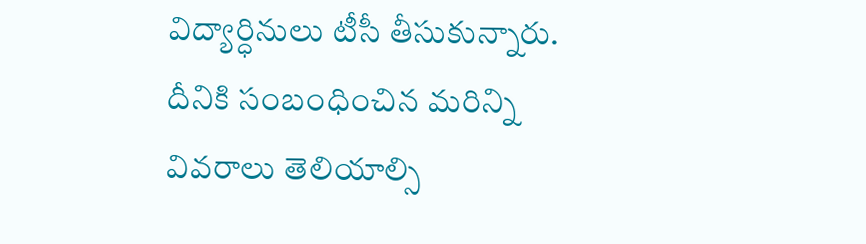విద్యార్ధినులు టీసీ తీసుకున్నారు. దీనికి సంబంధించిన మరిన్ని వివరాలు తెలియాల్సి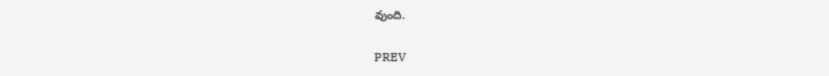వుంది.

PREV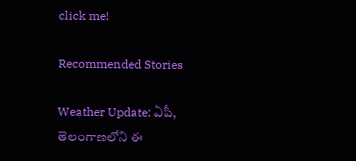click me!

Recommended Stories

Weather Update: ఏపీ, తెలంగాణలోని ఈ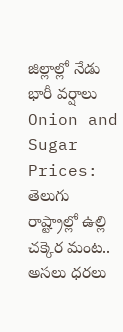జిల్లాల్లో నేడు భారీ వర్షాలు
Onion and Sugar Prices: తెలుగు రాష్ట్రాల్లో ఉల్లి చక్కెర మంట.. అసలు ధరలు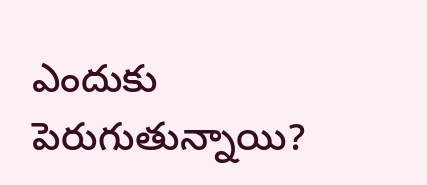ఎందుకు పెరుగుతున్నాయి?